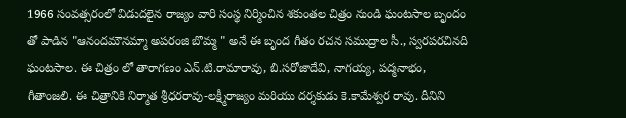1966 సంవత్సరంలో విడుదలైన రాజ్యం వారి సంస్థ నిర్మించిన శకుంతల చిత్రం నుండి ఘంటసాల బృందం తో పాడిన "ఆనందమౌనమ్మా అపరంజి బొమ్మ " అనే ఈ బృంద గీతం రచన సముద్రాల సీ., స్వరపరచినది ఘంటసాల. ఈ చిత్రం లో తారాగణం ఎన్.టి.రామారావు, బి.సరోజాదేవి, నాగయ్య, పద్మనాభం, గీతాంజలి. ఈ చిత్రానికి నిర్మాత శ్రీధరరావు-లక్ష్మీరాజ్యం మరియు దర్శకుడు కె.కామేశ్వర రావు. దీనిని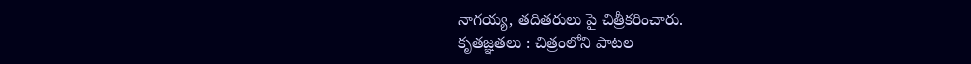నాగయ్య, తదితరులు పై చిత్రీకరించారు.
కృతజ్ఞతలు : చిత్రంలోని పాటల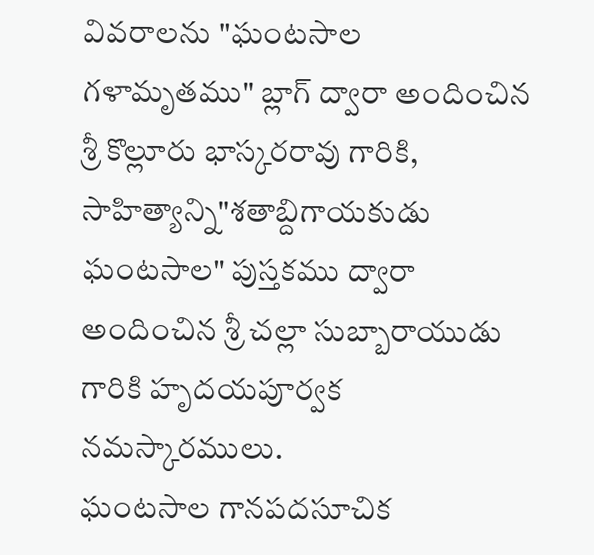వివరాలను "ఘంటసాల గళామృతము" బ్లాగ్ ద్వారా అందించిన శ్రీ కొల్లూరు భాస్కరరావు గారికి, సాహిత్యాన్ని"శతాబ్దిగాయకుడు ఘంటసాల" పుస్తకము ద్వారా అందించిన శ్రీ చల్లా సుబ్బారాయుడు గారికి హృదయపూర్వక నమస్కారములు.
ఘంటసాల గానపదసూచిక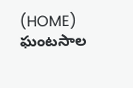(HOME)
ఘంటసాల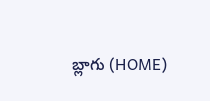బ్లాగు (HOME)